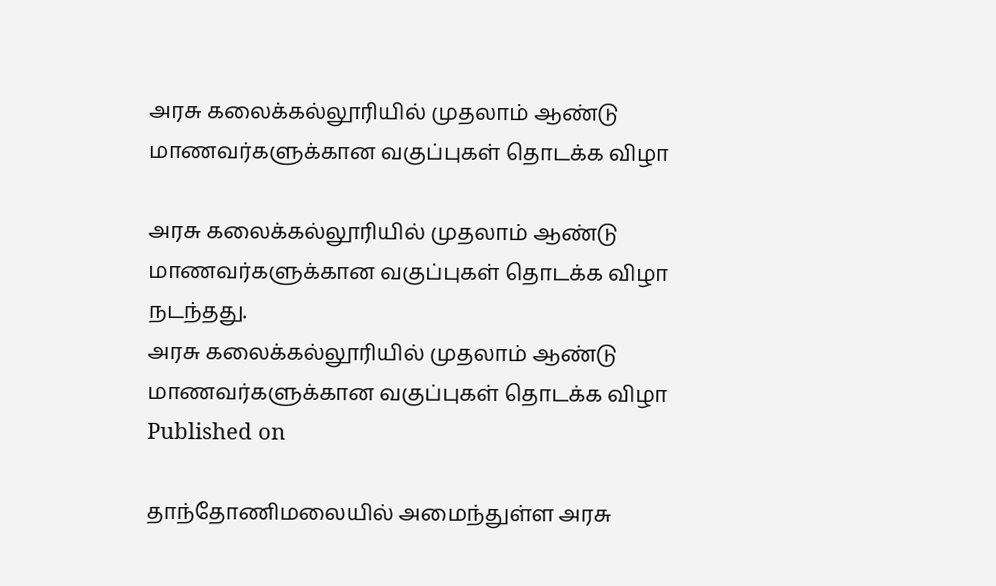அரசு கலைக்கல்லூரியில் முதலாம் ஆண்டு மாணவர்களுக்கான வகுப்புகள் தொடக்க விழா

அரசு கலைக்கல்லூரியில் முதலாம் ஆண்டு மாணவர்களுக்கான வகுப்புகள் தொடக்க விழா நடந்தது.
அரசு கலைக்கல்லூரியில் முதலாம் ஆண்டு மாணவர்களுக்கான வகுப்புகள் தொடக்க விழா
Published on

தாந்தோணிமலையில் அமைந்துள்ள அரசு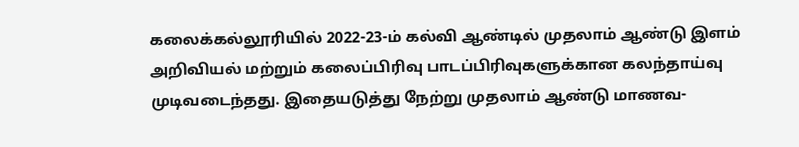கலைக்கல்லூரியில் 2022-23-ம் கல்வி ஆண்டில் முதலாம் ஆண்டு இளம் அறிவியல் மற்றும் கலைப்பிரிவு பாடப்பிரிவுகளுக்கான கலந்தாய்வு முடிவடைந்தது. இதையடுத்து நேற்று முதலாம் ஆண்டு மாணவ-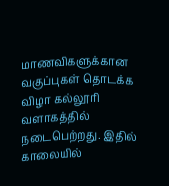மாணவிகளுக்கான வகுப்புகள் தொடக்க விழா கல்லூரி வளாகத்தில் நடைபெற்றது. இதில் காலையில்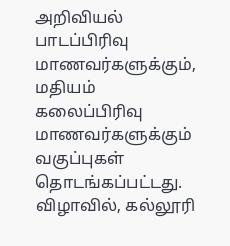அறிவியல் பாடப்பிரிவு மாணவர்களுக்கும், மதியம் கலைப்பிரிவு மாணவர்களுக்கும் வகுப்புகள் தொடங்கப்பட்டது. விழாவில், கல்லூரி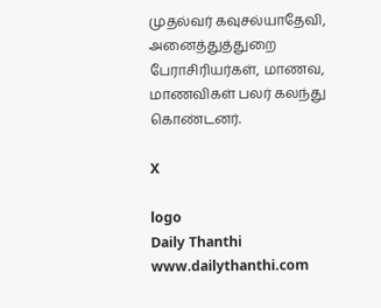முதல்வர் கவுசல்யாதேவி, அனைத்துத்துறை பேராசிரியர்கள், மாணவ, மாணவிகள் பலர் கலந்து கொண்டனர்.

X

logo
Daily Thanthi
www.dailythanthi.com